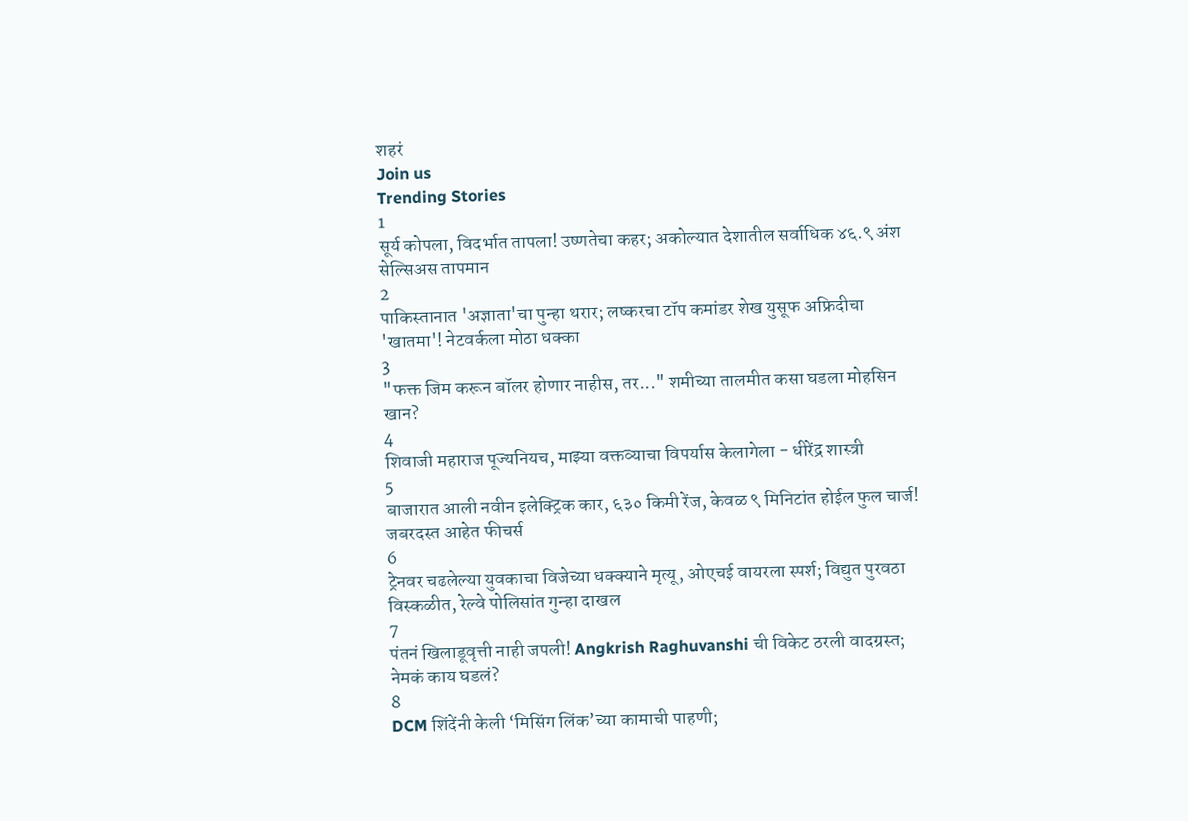शहरं
Join us
Trending Stories
1
सूर्य कोपला, विदर्भात तापला! उष्णतेचा कहर; अकोल्यात देशातील सर्वाधिक ४६.९ अंश सेल्सिअस तापमान
2
पाकिस्तानात 'अज्ञाता'चा पुन्हा थरार; लष्करचा टॉप कमांडर शेख युसूफ अफ्रिदीचा 'खातमा'! नेटवर्कला मोठा धक्का
3
"फक्त जिम करून बॉलर होणार नाहीस, तर..." शमीच्या तालमीत कसा घडला मोहसिन खान?
4
शिवाजी महाराज पूज्यनियच, माझ्या वक्तव्याचा विपर्यास केलागेला - धीरेंद्र शास्त्री
5
बाजारात आली नवीन इलेक्ट्रिक कार, ६३० किमी रेंज, केवळ ९ मिनिटांत होईल फुल चार्ज! जबरदस्त आहेत फीचर्स
6
ट्रेनवर चढलेल्या युवकाचा विजेच्या धक्क्याने मृत्यू, ओएचई वायरला स्पर्श; विद्युत पुरवठा विस्कळीत, रेल्वे पोलिसांत गुन्हा दाखल
7
पंतनं खिलाडूवृत्ती नाही जपली! Angkrish Raghuvanshi ची विकेट ठरली वादग्रस्त; नेमकं काय घडलं?
8
DCM शिंदेंनी केली ‘मिसिंग लिंक’च्या कामाची पाहणी;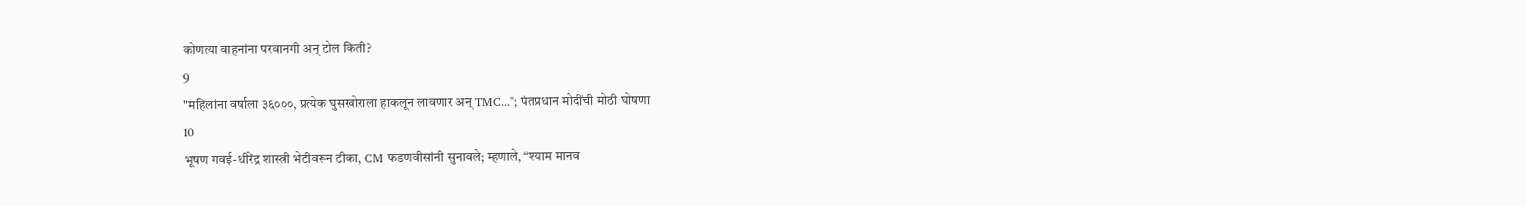कोणत्या वाहनांना परवानगी अन् टोल किती?
9
"महिलांना वर्षाला ३६०००, प्रत्येक घुसखोराला हाकलून लावणार अन् TMC..."; पंतप्रधान मोदींची मोठी घोषणा
10
भूषण गवई-धीरेंद्र शास्त्री भेटीवरून टीका, CM फडणवीसांनी सुनावले; म्हणाले, “श्याम मानव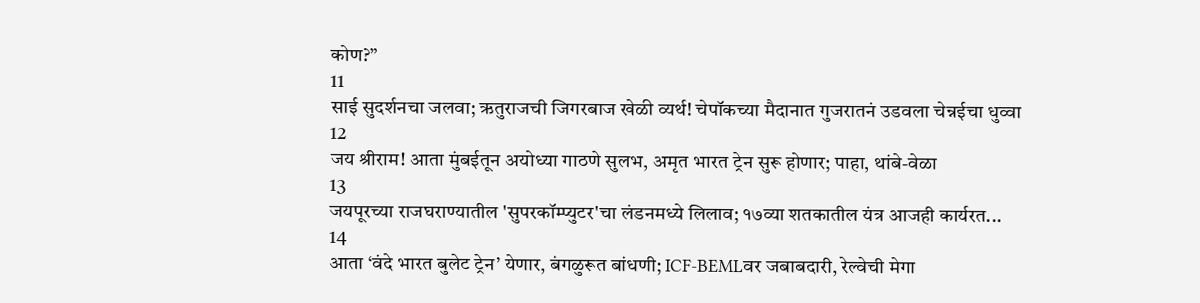कोण?”
11
साई सुदर्शनचा जलवा; ऋतुराजची जिगरबाज खेळी व्यर्थ! चेपॉकच्या मैदानात गुजरातनं उडवला चेन्नईचा धुव्वा
12
जय श्रीराम! आता मुंबईतून अयोध्या गाठणे सुलभ, अमृत भारत ट्रेन सुरू होणार; पाहा, थांबे-वेळा
13
जयपूरच्या राजघराण्यातील 'सुपरकॉम्प्युटर'चा लंडनमध्ये लिलाव; १७व्या शतकातील यंत्र आजही कार्यरत...
14
आता ‘वंदे भारत बुलेट ट्रेन’ येणार, बंगळुरूत बांधणी; ICF-BEMLवर जबाबदारी, रेल्वेची मेगा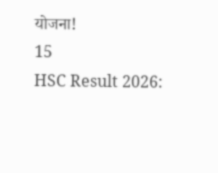योजना!
15
HSC Result 2026: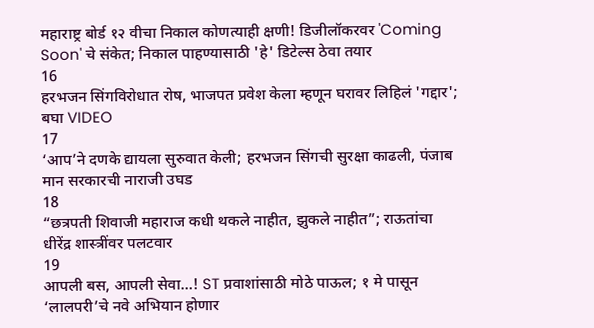महाराष्ट्र बोर्ड १२ वीचा निकाल कोणत्याही क्षणी! डिजीलॉकरवर 'Coming Soon' चे संकेत; निकाल पाहण्यासाठी 'हे' डिटेल्स ठेवा तयार
16
हरभजन सिंगविरोधात रोष, भाजपत प्रवेश केला म्हणून घरावर लिहिलं 'गद्दार'; बघा VIDEO
17
‘आप’ने दणके द्यायला सुरुवात केली; हरभजन सिंगची सुरक्षा काढली, पंजाब मान सरकारची नाराजी उघड
18
“छत्रपती शिवाजी महाराज कधी थकले नाहीत, झुकले नाहीत”; राऊतांचा धीरेंद्र शास्त्रींवर पलटवार
19
आपली बस, आपली सेवा…! ST प्रवाशांसाठी मोठे पाऊल; १ मे पासून ‘लालपरी’चे नवे अभियान होणार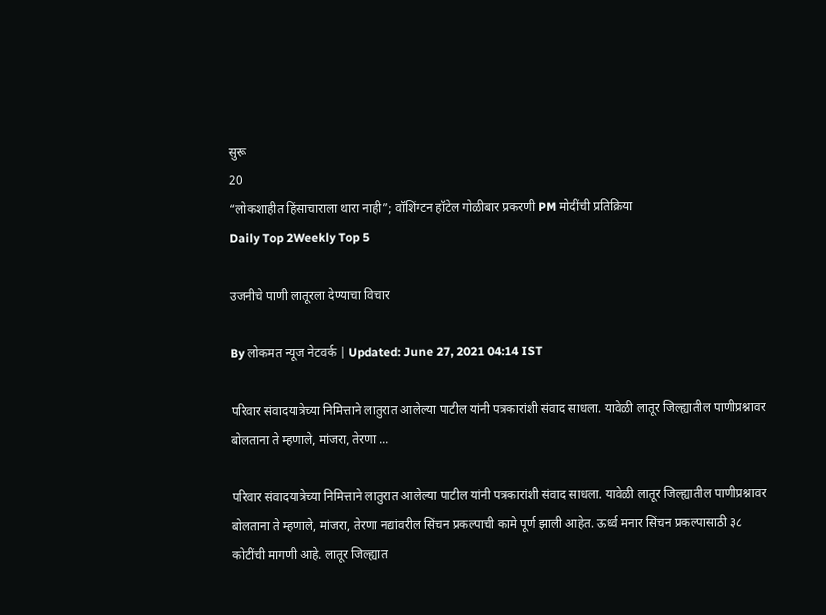सुरू
20
“लोकशाहीत हिंसाचाराला थारा नाही”; वॉशिंग्टन हॉटेल गोळीबार प्रकरणी PM मोदींची प्रतिक्रिया
Daily Top 2Weekly Top 5

उजनीचे पाणी लातूरला देण्याचा विचार

By लोकमत न्यूज नेटवर्क | Updated: June 27, 2021 04:14 IST

परिवार संवादयात्रेच्या निमित्ताने लातुरात आलेल्या पाटील यांनी पत्रकारांशी संवाद साधला. यावेळी लातूर जिल्ह्यातील पाणीप्रश्नावर बोलताना ते म्हणाले, मांजरा, तेरणा ...

परिवार संवादयात्रेच्या निमित्ताने लातुरात आलेल्या पाटील यांनी पत्रकारांशी संवाद साधला. यावेळी लातूर जिल्ह्यातील पाणीप्रश्नावर बोलताना ते म्हणाले, मांजरा, तेरणा नद्यांवरील सिंचन प्रकल्पाची कामे पूर्ण झाली आहेत. ऊर्ध्व मनार सिंचन प्रकल्पासाठी ३८ कोटींची मागणी आहे. लातूर जिल्ह्यात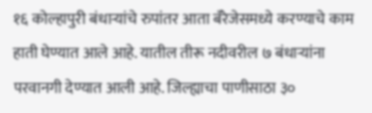१६ कोल्हापुरी बंधाऱ्यांचे रुपांतर आता बॅरेजेसमध्ये करण्याचे काम हाती घेण्यात आले आहे. यातील तीरू नदीवरील ७ बंधाऱ्यांना परवानगी देण्यात आली आहे. जिल्ह्याचा पाणीसाठा ३०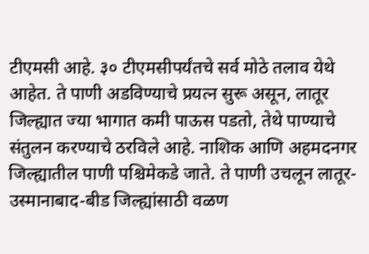टीएमसी आहे. ३० टीएमसीपर्यंतचे सर्व मोठे तलाव येथे आहेत. ते पाणी अडविण्याचे प्रयत्न सुरू असून, लातूर जिल्ह्यात ज्या भागात कमी पाऊस पडतो, तेथे पाण्याचे संतुलन करण्याचे ठरविले आहे. नाशिक आणि अहमदनगर जिल्ह्यातील पाणी पश्चिमेकडे जाते. ते पाणी उचलून लातूर-उस्मानाबाद-बीड जिल्ह्यांसाठी वळण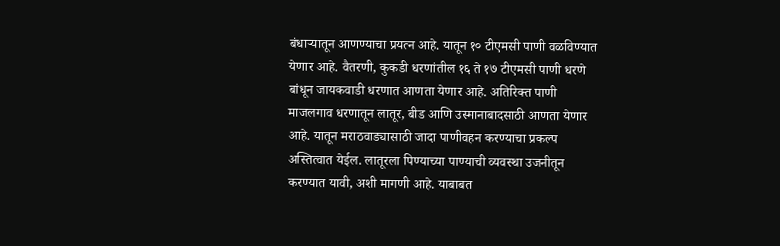बंधाऱ्यातून आणण्याचा प्रयत्न आहे. यातून १० टीएमसी पाणी वळविण्यात येणार आहे. वैतरणी, कुकडी धरणांतील १६ ते १७ टीएमसी पाणी धरणे बांधून जायकवाडी धरणात आणता येणार आहे. अतिरिक्त पाणी माजलगाव धरणातून लातूर, बीड आणि उस्मानाबादसाठी आणता येणार आहे. यातून मराठवाड्यासाठी जादा पाणीवहन करण्याचा प्रकल्प अस्तित्वात येईल. लातूरला पिण्याच्या पाण्याची व्यवस्था उजनीतून करण्यात यावी, अशी मागणी आहे. याबाबत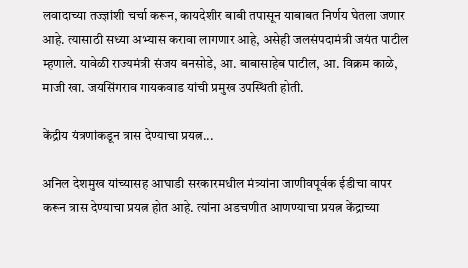लवादाच्या तज्ज्ञांशी चर्चा करून, कायदेशीर बाबी तपासून याबाबत निर्णय घेतला जणार आहे. त्यासाठी सध्या अभ्यास करावा लागणार आहे, असेही जलसंपदामंत्री जयंत पाटील म्हणाले. यावेळी राज्यमंत्री संजय बनसोडे, आ. बाबासाहेब पाटील, आ. विक्रम काळे, माजी खा. जयसिंगराव गायकवाड यांची प्रमुख उपस्थिती होती.

केंद्रीय यंत्रणांकडून त्रास देण्याचा प्रयत्न...

अनिल देशमुख यांच्यासह आघाडी सरकारमधील मंत्र्यांना जाणीवपूर्वक ईडीचा वापर करून त्रास देण्याचा प्रयत्न होत आहे. त्यांना अडचणीत आणण्याचा प्रयत्न केंद्राच्या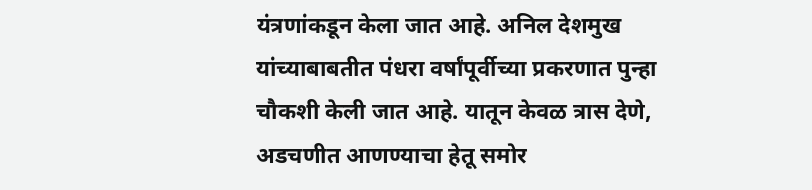यंत्रणांकडून केला जात आहे. अनिल देशमुख यांच्याबाबतीत पंधरा वर्षांपूर्वीच्या प्रकरणात पुन्हा चौकशी केली जात आहे. यातून केवळ त्रास देणे, अडचणीत आणण्याचा हेतू समोर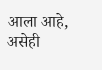आला आहे, असेही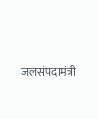जलसंपदामंत्री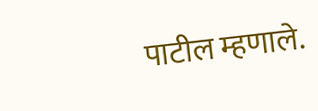पाटील म्हणाले.